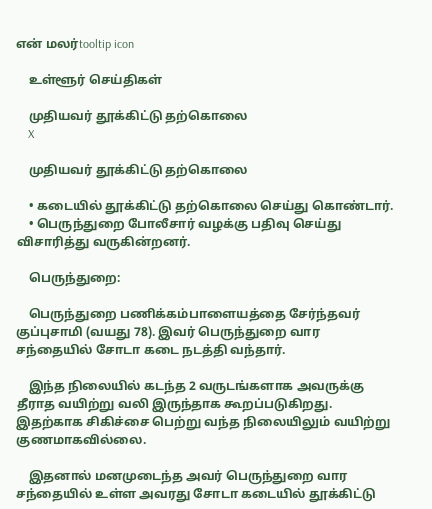என் மலர்tooltip icon

    உள்ளூர் செய்திகள்

    முதியவர் தூக்கிட்டு தற்கொலை
    X

    முதியவர் தூக்கிட்டு தற்கொலை

    • கடையில் தூக்கிட்டு தற்கொலை செய்து கொண்டார்.
    • பெருந்துறை போலீசார் வழக்கு பதிவு செய்து விசாரித்து வருகின்றனர்.

    பெருந்துறை:

    பெருந்துறை பணிக்கம்பாளையத்தை சேர்ந்தவர் குப்புசாமி (வயது 78). இவர் பெருந்துறை வார சந்தையில் சோடா கடை நடத்தி வந்தார்.

    இந்த நிலையில் கடந்த 2 வருடங்களாக அவருக்கு தீராத வயிற்று வலி இருந்தாக கூறப்படுகிறது. இதற்காக சிகிச்சை பெற்று வந்த நிலையிலும் வயிற்று குணமாகவில்லை.

    இதனால் மனமுடைந்த அவர் பெருந்துறை வார சந்தையில் உள்ள அவரது சோடா கடையில் தூக்கிட்டு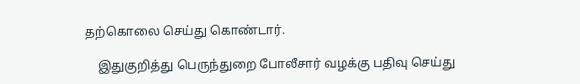தற்கொலை செய்து கொண்டார்.

    இதுகுறித்து பெருந்துறை போலீசார் வழக்கு பதிவு செய்து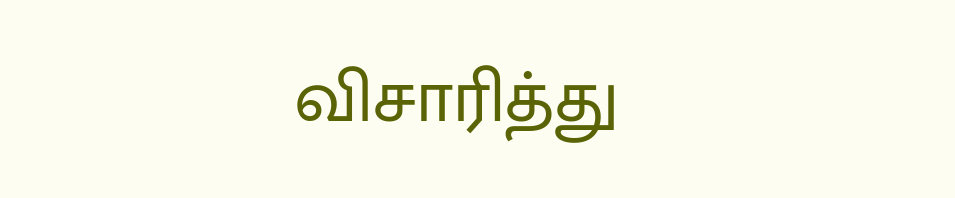விசாரித்து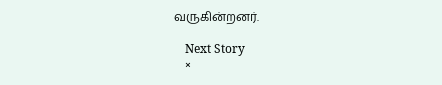வருகின்றனர்.

    Next Story
    ×